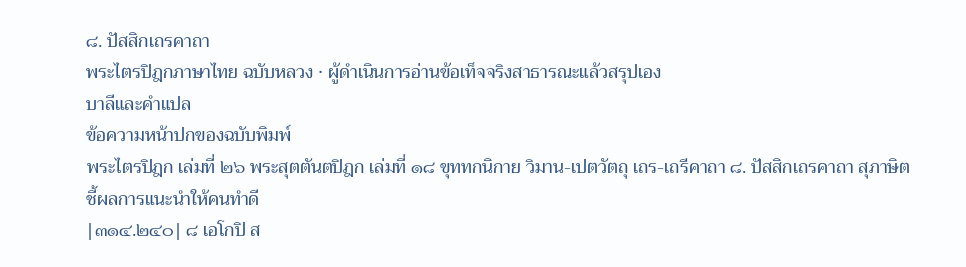๘. ปัสสิกเถรคาถา
พระไตรปิฎกภาษาไทย ฉบับหลวง · ผู้ดำเนินการอ่านข้อเท็จจริงสาธารณะแล้วสรุปเอง
บาลีและคำแปล
ข้อความหน้าปกของฉบับพิมพ์
พระไตรปิฎก เล่มที่ ๒๖ พระสุตตันตปิฎก เล่มที่ ๑๘ ขุททกนิกาย วิมาน-เปตวัตถุ เถร-เถรีคาถา ๘. ปัสสิกเถรคาถา สุภาษิตชี้ผลการแนะนำให้คนทำดี
|๓๑๔.๒๔๐| ๘ เอโกปิ ส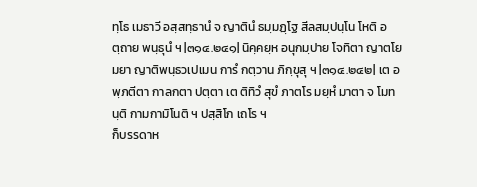ทฺโธ เมธาวี อสฺสทฺธานํ จ ญาตินํ ธมฺมฏฺโฐ สีลสมฺปนฺโน โหติ อตฺถาย พนฺธุนํ ฯ |๓๑๔.๒๔๑| นิคฺคยฺห อนุกมฺปาย โจทิตา ญาตโย มยา ญาติพนฺธวเปเมน การํ กตฺวาน ภิกฺขุสุ ฯ |๓๑๔.๒๔๒| เต อพฺภตีตา กาลกตา ปตฺตา เต ติทิวํ สุขํ ภาตโร มยฺหํ มาตา จ โมทนฺติ กามกามิโนติ ฯ ปสฺสิโก เถโร ฯ
ก็บรรดาห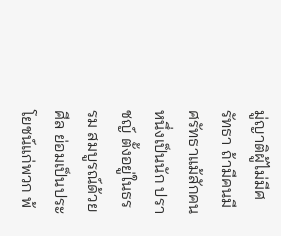มู่ญาติผู้ไม่มีศรัทธา ถ้ามีคนมีศรัทธาแม้สักคนหนึ่งเป็นนัก ปราชญ์ ตั้งอยู่ในธรรม สมบูรณ์ด้วยศีล ย่อมเป็นประโยชน์แก่พวก พ้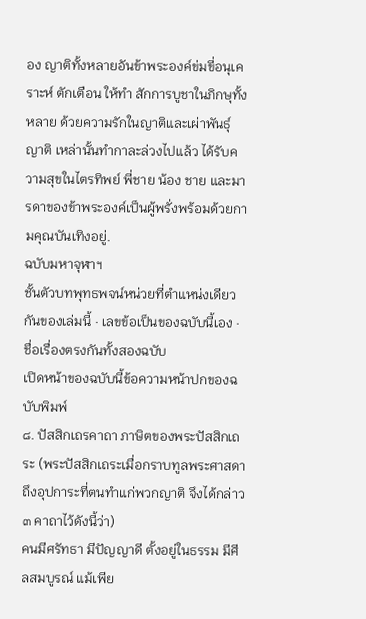อง ญาติทั้งหลายอันข้าพระองค์ข่มขี่อนุเคราะห์ ตักเตือน ให้ทำ สักการบูชาในภิกษุทั้งหลาย ด้วยความรักในญาติและเผ่าพันธุ์ ญาติ เหล่านั้นทำกาละล่วงไปแล้ว ได้รับความสุขในไตรทิพย์ พี่ชาย น้อง ชาย และมารดาของข้าพระองค์เป็นผู้พรั่งพร้อมด้วยกามคุณบันเทิงอยู่.
ฉบับมหาจุฬาฯ
ชั้นตัวบทพุทธพจน์หน่วยที่ตำแหน่งเดียวกันของเล่มนี้ · เลขข้อเป็นของฉบับนี้เอง · ชื่อเรื่องตรงกันทั้งสองฉบับ
เปิดหน้าของฉบับนี้ข้อความหน้าปกของฉบับพิมพ์
๘. ปัสสิกเถรคาถา ภาษิตของพระปัสสิกเถระ (พระปัสสิกเถระเมื่อกราบทูลพระศาสดาถึงอุปการะที่ตนทำแก่พวกญาติ จึงได้กล่าว ๓ คาถาไว้ดังนี้ว่า)
คนมีศรัทธา มีปัญญาดี ตั้งอยู่ในธรรม มีศีลสมบูรณ์ แม้เพีย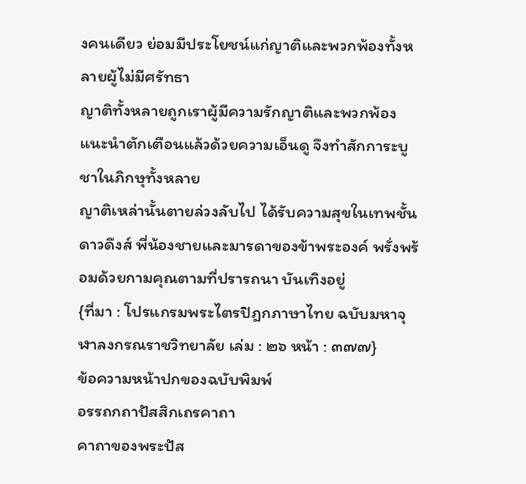งคนเดียว ย่อมมีประโยชน์แก่ญาติและพวกพ้องทั้งหลายผู้ไม่มีศรัทธา
ญาติทั้งหลายถูกเราผู้มีความรักญาติและพวกพ้อง แนะนำตักเตือนแล้วด้วยความเอ็นดู จึงทำสักการะบูชาในภิกษุทั้งหลาย
ญาติเหล่านั้นตายล่วงลับไป ได้รับความสุขในเทพชั้นดาวดึงส์ พี่น้องชายและมารดาของข้าพระองค์ พรั่งพร้อมด้วยกามคุณตามที่ปรารถนา บันเทิงอยู่
{ที่มา : โปรแกรมพระไตรปิฎกภาษาไทย ฉบับมหาจุฬาลงกรณราชวิทยาลัย เล่ม : ๒๖ หน้า : ๓๗๗}
ข้อความหน้าปกของฉบับพิมพ์
อรรถกถาปัสสิกเถรคาถา
คาถาของพระปัส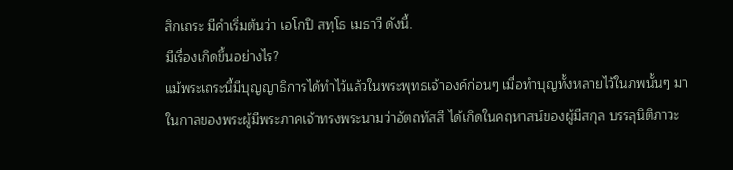สิกเถระ มีคำเริ่มต้นว่า เอโกปิ สทฺโธ เมธาวี ดังนี้.
มีเรื่องเกิดขึ้นอย่างไร?
แม้พระเถระนี้มีบุญญาธิการได้ทำไว้แล้วในพระพุทธเจ้าองค์ก่อนๆ เมื่อทำบุญทั้งหลายไว้ในภพนั้นๆ มาในกาลของพระผู้มีพระภาคเจ้าทรงพระนามว่าอัตถทัสสี ได้เกิดในคฤหาสน์ของผู้มีสกุล บรรลุนิติภาวะ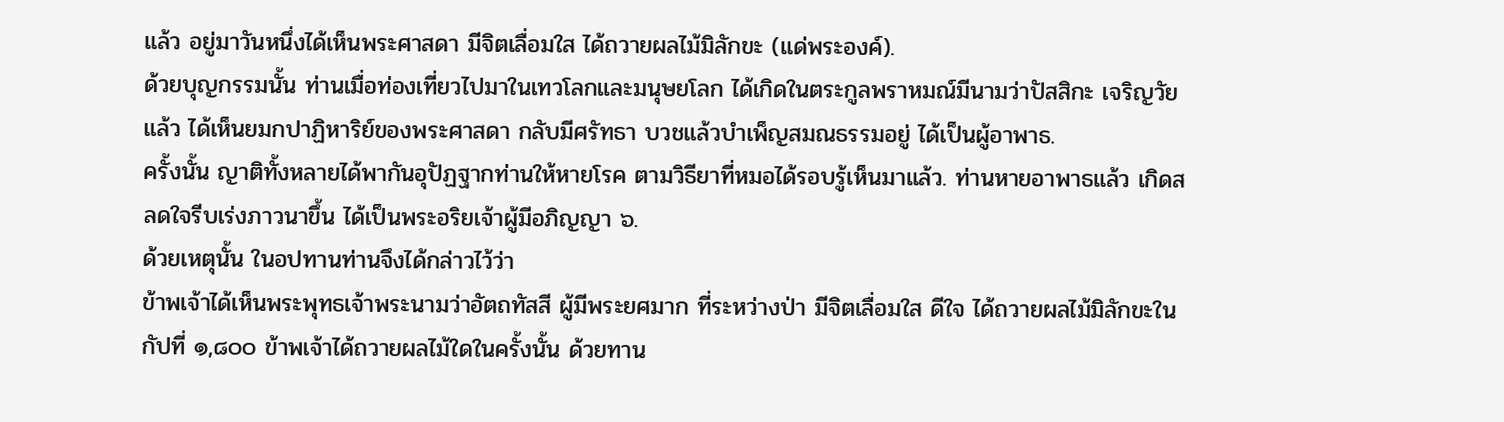แล้ว อยู่มาวันหนึ่งได้เห็นพระศาสดา มีจิตเลื่อมใส ได้ถวายผลไม้มิลักขะ (แด่พระองค์).
ด้วยบุญกรรมนั้น ท่านเมื่อท่องเที่ยวไปมาในเทวโลกและมนุษยโลก ได้เกิดในตระกูลพราหมณ์มีนามว่าปัสสิกะ เจริญวัยแล้ว ได้เห็นยมกปาฏิหาริย์ของพระศาสดา กลับมีศรัทธา บวชแล้วบำเพ็ญสมณธรรมอยู่ ได้เป็นผู้อาพาธ.
ครั้งนั้น ญาติทั้งหลายได้พากันอุปัฏฐากท่านให้หายโรค ตามวิธียาที่หมอได้รอบรู้เห็นมาแล้ว. ท่านหายอาพาธแล้ว เกิดสลดใจรีบเร่งภาวนาขึ้น ได้เป็นพระอริยเจ้าผู้มีอภิญญา ๖.
ด้วยเหตุนั้น ในอปทานท่านจึงได้กล่าวไว้ว่า
ข้าพเจ้าได้เห็นพระพุทธเจ้าพระนามว่าอัตถทัสสี ผู้มีพระยศมาก ที่ระหว่างป่า มีจิตเลื่อมใส ดีใจ ได้ถวายผลไม้มิลักขะในกัปที่ ๑,๘๐๐ ข้าพเจ้าได้ถวายผลไม้ใดในครั้งนั้น ด้วยทาน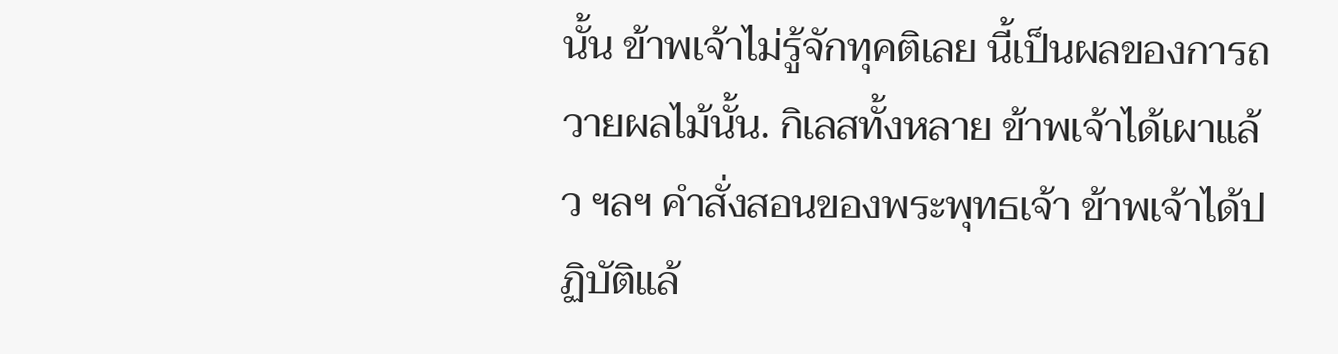นั้น ข้าพเจ้าไม่รู้จักทุคติเลย นี้เป็นผลของการถวายผลไม้นั้น. กิเลสทั้งหลาย ข้าพเจ้าได้เผาแล้ว ฯลฯ คำสั่งสอนของพระพุทธเจ้า ข้าพเจ้าได้ปฏิบัติแล้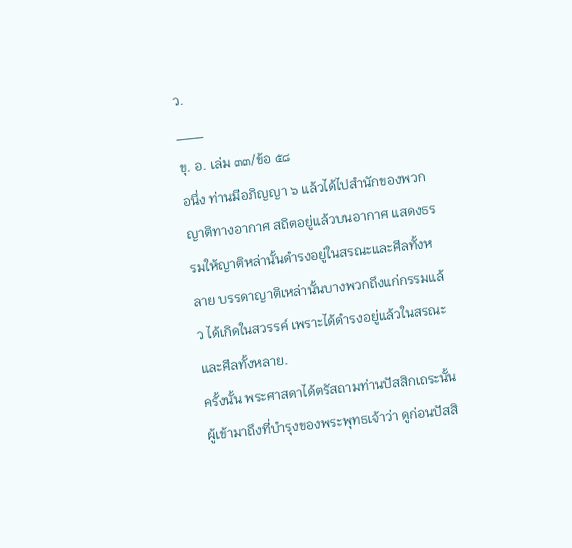ว.
___
ขุ. อ. เล่ม ๓๓/ข้อ ๕๘
อนึ่ง ท่านมีอภิญญา ๖ แล้วได้ไปสำนักของพวกญาติทางอากาศ สถิตอยู่แล้วบนอากาศ แสดงธรรมให้ญาติหล่านั้นดำรงอยู่ในสรณะและศีลทั้งหลาย บรรดาญาติเหล่านั้นบางพวกถึงแก่กรรมแล้ว ได้เกิดในสวรรค์ เพราะได้ดำรงอยู่แล้วในสรณะและศีลทั้งหลาย.
ครั้งนั้น พระศาสดาได้ตรัสถามท่านปัสสิกเถระนั้นผู้เข้ามาถึงที่บำรุงของพระพุทธเจ้าว่า ดูก่อนปัสสิ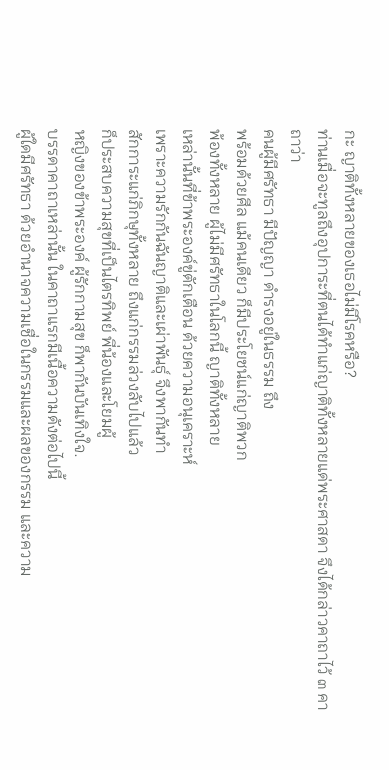กะ ญาติทั้งหลายของเธอไม่มีโรคหรือ?
ท่านเมื่อจะทูลถึงอุปการะที่ตนได้ทำแก่ญาติทั้งหลายแด่พระศาสดา จึงได้กล่าวคาถาไว้ ๓ คาถาว่า
คนผู้มีศรัทธา มีปัญญา ดำรงอยู่ในธรรม ถึง
พร้อมด้วยศีล แม้คนเดียว ก็มีประโยชน์แก่ญาติพวก
พ้องทั้งหลาย ผู้ไม่มีศรัทธาในโลกนี้ ญาติทั้งหลาย
เหล่านั้นที่ข้าพระองค์ขู่ตักเตือน ด้วยความอนุเคราะห์
เพราะความรักกันฉันญาติและเผ่าพันธุ์ จึงพากันทำ
สักการะแก่ภิกษุทั้งหลาย ถึงแก่กรรมล่วงลับไปแล้ว
ก็ประสบความสุขที่เป็นไตรทิพย์ พี่น้องและโยมผู้
หญิงของข้าพระองค์ ผู้รักกามสุข ก็พากันบันเทิงใจ.
บรรดาคาถาเหล่านั้น ในคาถาแรกมีเนื้อความดังต่อไปนี้
ผู้ใดมีศรัทธา ด้วยอำนาจความเชื่อในกรรมและผลของกรรม และความ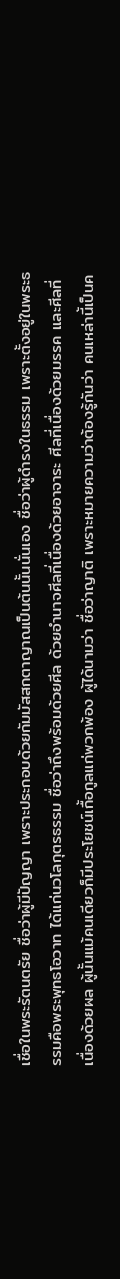เชื่อในพระรัตนตรัย ชื่อว่าผู้มีปัญญา เพราะประกอบด้วยกัมมัสสกตาญาณเป็นต้นนั้นนั่นเอง ชื่อว่าผู้ดำรงในธรรม เพราะตั้งอยู่ในพระธรรมคือพระพุทธโอวาท ได้แก่นวโลกุตรธรรม ชื่อว่าถึงพร้อมด้วยศีล ด้วยอำนาจศีลที่เนื่องด้วยอาจาระ ศีลที่เนื่องด้วยมรรค และศีลที่เนื่องด้วยผล ผู้นั้นแม้คนเดียวก็มีประโยชน์เกื้อกูลแก่พวกพ้อง ผู้ได้นามว่า ชื่อว่าญาติ เพราะหมายความว่าต้องรู้กันว่า คนเหล่านี้เป็นค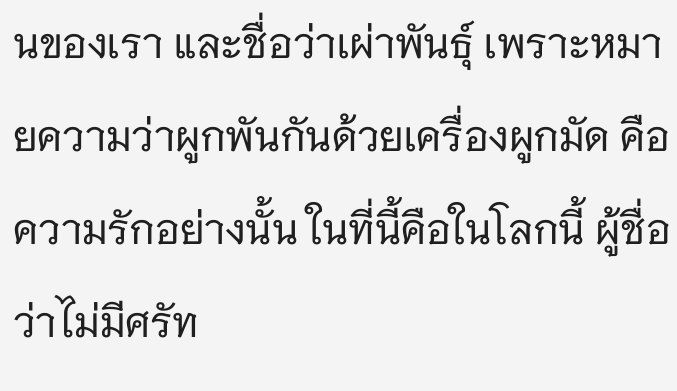นของเรา และชื่อว่าเผ่าพันธุ์ เพราะหมายความว่าผูกพันกันด้วยเครื่องผูกมัด คือความรักอย่างนั้น ในที่นี้คือในโลกนี้ ผู้ชื่อว่าไม่มีศรัท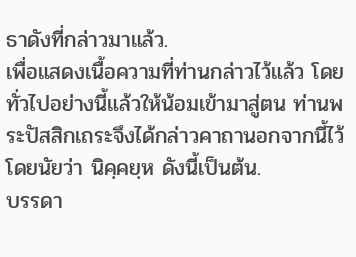ธาดังที่กล่าวมาแล้ว.
เพื่อแสดงเนื้อความที่ท่านกล่าวไว้แล้ว โดยทั่วไปอย่างนี้แล้วให้น้อมเข้ามาสู่ตน ท่านพระปัสสิกเถระจึงได้กล่าวคาถานอกจากนี้ไว้ โดยนัยว่า นิคฺคยฺห ดังนี้เป็นต้น.
บรรดา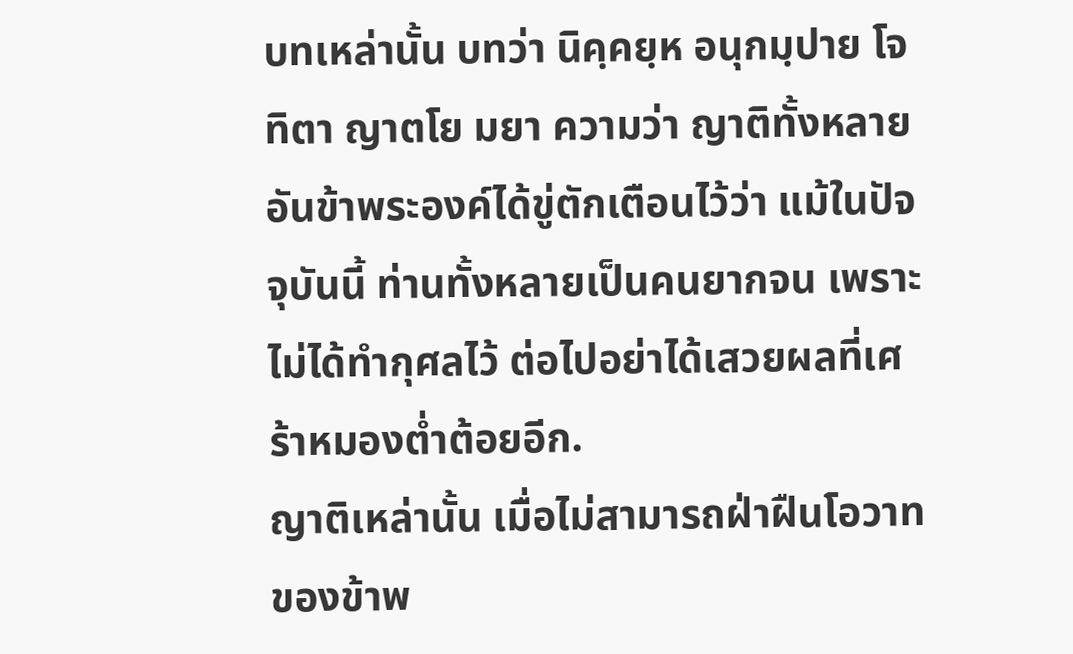บทเหล่านั้น บทว่า นิคฺคยฺห อนุกมฺปาย โจทิตา ญาตโย มยา ความว่า ญาติทั้งหลายอันข้าพระองค์ได้ขู่ตักเตือนไว้ว่า แม้ในปัจจุบันนี้ ท่านทั้งหลายเป็นคนยากจน เพราะไม่ได้ทำกุศลไว้ ต่อไปอย่าได้เสวยผลที่เศร้าหมองต่ำต้อยอีก.
ญาติเหล่านั้น เมื่อไม่สามารถฝ่าฝืนโอวาทของข้าพ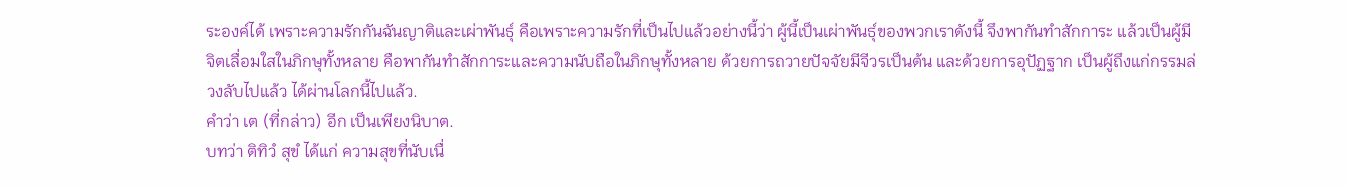ระองค์ได้ เพราะความรักกันฉันญาติและเผ่าพันธุ์ คือเพราะความรักที่เป็นไปแล้วอย่างนี้ว่า ผู้นี้เป็นเผ่าพันธุ์ของพวกเราดังนี้ จึงพากันทำสักการะ แล้วเป็นผู้มีจิตเลื่อมใสในภิกษุทั้งหลาย คือพากันทำสักการะและความนับถือในภิกษุทั้งหลาย ด้วยการถวายปัจจัยมีจีวรเป็นต้น และด้วยการอุปัฏฐาก เป็นผู้ถึงแก่กรรมล่วงลับไปแล้ว ได้ผ่านโลกนี้ไปแล้ว.
คำว่า เต (ที่กล่าว) อีก เป็นเพียงนิบาต.
บทว่า ติทิวํ สุขํ ได้แก่ ความสุขที่นับเนื่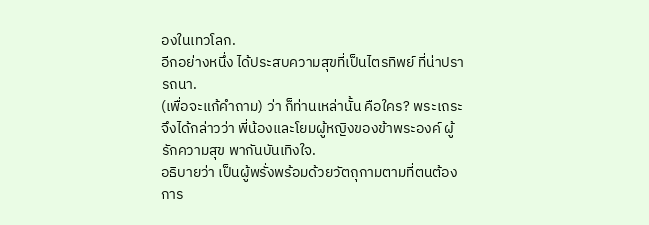องในเทวโลก.
อีกอย่างหนึ่ง ได้ประสบความสุขที่เป็นไตรทิพย์ ที่น่าปรารถนา.
(เพื่อจะแก้คำถาม) ว่า ก็ท่านเหล่านั้น คือใคร? พระเถระจึงได้กล่าวว่า พี่น้องและโยมผู้หญิงของข้าพระองค์ ผู้รักความสุข พากันบันเทิงใจ.
อธิบายว่า เป็นผู้พรั่งพร้อมด้วยวัตถุกามตามที่ตนต้องการ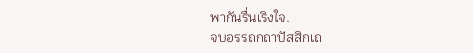พากันรื่นเริงใจ.
จบอรรถกถาปัสสิกเถ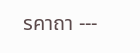รคาถา ---